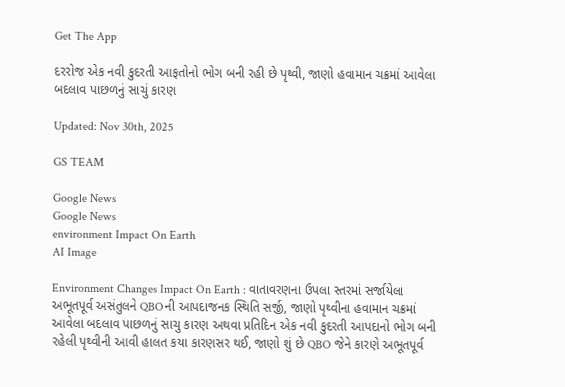Get The App

દરરોજ એક નવી કુદરતી આફતોનો ભોગ બની રહી છે પૃથ્વી, જાણો હવામાન ચક્રમાં આવેલા બદલાવ પાછળનું સાચું કારણ

Updated: Nov 30th, 2025

GS TEAM

Google News
Google News
environment Impact On Earth
AI Image

Environment Changes Impact On Earth : વાતાવરણના ઉપલા સ્તરમાં સર્જાયેલા અભૂતપૂર્વ અસંતુલને QBOની આપદાજનક સ્થિતિ સર્જી, જાણો પૃથ્વીના હવામાન ચક્રમાં આવેલા બદલાવ પાછળનું સાચુ કારણ અથવા પ્રતિદિન એક નવી કુદરતી આપદાનો ભોગ બની રહેલી પૃથ્વીની આવી હાલત કયા કારણસર થઈ, જાણો શું છે QBO જેને કારણે અભૂતપૂર્વ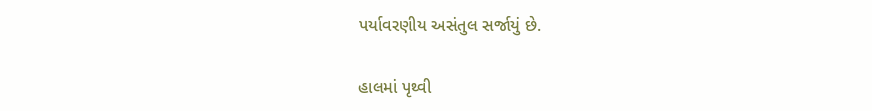પર્યાવરણીય અસંતુલ સર્જાયું છે.

હાલમાં પૃથ્વી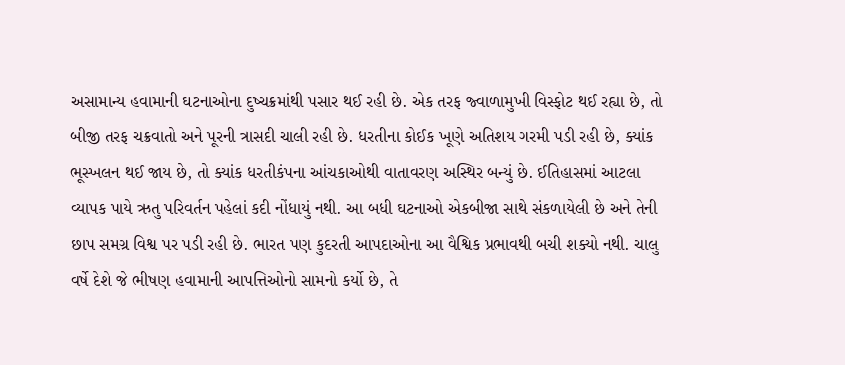અસામાન્ય હવામાની ઘટનાઓના દુષ્ચક્રમાંથી પસાર થઈ રહી છે. એક તરફ જ્વાળામુખી વિસ્ફોટ થઈ રહ્યા છે, તો બીજી તરફ ચક્રવાતો અને પૂરની ત્રાસદી ચાલી રહી છે. ધરતીના કોઈક ખૂણે અતિશય ગરમી પડી રહી છે, ક્યાંક ભૂસ્ખલન થઈ જાય છે, તો ક્યાંક ધરતીકંપના આંચકાઓથી વાતાવરણ અસ્થિર બન્યું છે. ઈતિહાસમાં આટલા વ્યાપક પાયે ઋતુ પરિવર્તન પહેલાં કદી નોંધાયું નથી. આ બધી ઘટનાઓ એકબીજા સાથે સંકળાયેલી છે અને તેની છાપ સમગ્ર વિશ્વ પર પડી રહી છે. ભારત પણ કુદરતી આપદાઓના આ વૈશ્વિક પ્રભાવથી બચી શક્યો નથી. ચાલુ વર્ષે દેશે જે ભીષણ હવામાની આપત્તિઓનો સામનો કર્યો છે, તે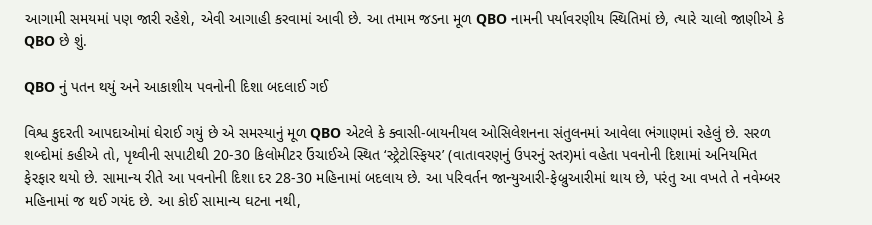આગામી સમયમાં પણ જારી રહેશે, એવી આગાહી કરવામાં આવી છે. આ તમામ જડના મૂળ QBO નામની પર્યાવરણીય સ્થિતિમાં છે, ત્યારે ચાલો જાણીએ કે QBO છે શું.

QBO નું પતન થયું અને આકાશીય પવનોની દિશા બદલાઈ ગઈ

વિશ્વ કુદરતી આપદાઓમાં ઘેરાઈ ગયું છે એ સમસ્યાનું મૂળ QBO એટલે કે ક્વાસી-બાયનીયલ ઓસિલેશનના સંતુલનમાં આવેલા ભંગાણમાં રહેલું છે. સરળ શબ્દોમાં કહીએ તો, પૃથ્વીની સપાટીથી 20-30 કિલોમીટર ઉંચાઈએ સ્થિત ‘સ્ટ્રેટોસ્ફિયર’ (વાતાવરણનું ઉપરનું સ્તર)માં વહેતા પવનોની દિશામાં અનિયમિત ફેરફાર થયો છે. સામાન્ય રીતે આ પવનોની દિશા દર 28-30 મહિનામાં બદલાય છે. આ પરિવર્તન જાન્યુઆરી-ફેબ્રુઆરીમાં થાય છે, પરંતુ આ વખતે તે નવેમ્બર મહિનામાં જ થઈ ગયંદ છે. આ કોઈ સામાન્ય ઘટના નથી,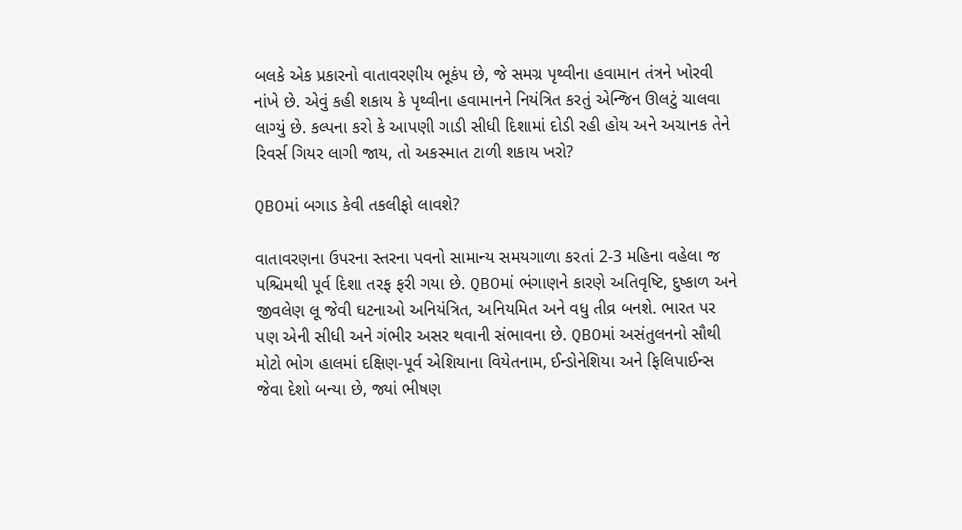બલકે એક પ્રકારનો વાતાવરણીય ભૂકંપ છે, જે સમગ્ર પૃથ્વીના હવામાન તંત્રને ખોરવી નાંખે છે. એવું કહી શકાય કે પૃથ્વીના હવામાનને નિયંત્રિત કરતું એન્જિન ઊલટું ચાલવા લાગ્યું છે. કલ્પના કરો કે આપણી ગાડી સીધી દિશામાં દોડી રહી હોય અને અચાનક તેને રિવર્સ ગિયર લાગી જાય, તો અકસ્માત ટાળી શકાય ખરો?

QBOમાં બગાડ કેવી તકલીફો લાવશે?

વાતાવરણના ઉપરના સ્તરના પવનો સામાન્ય સમયગાળા કરતાં 2-3 મહિના વહેલા જ પશ્ચિમથી પૂર્વ દિશા તરફ ફરી ગયા છે. QBOમાં ભંગાણને કારણે અતિવૃષ્ટિ, દુષ્કાળ અને જીવલેણ લૂ જેવી ઘટનાઓ અનિયંત્રિત, અનિયમિત અને વધુ તીવ્ર બનશે. ભારત પર પણ એની સીધી અને ગંભીર અસર થવાની સંભાવના છે. QBOમાં અસંતુલનનો સૌથી મોટો ભોગ હાલમાં દક્ષિણ-પૂર્વ એશિયાના વિયેતનામ, ઈન્ડોનેશિયા અને ફિલિપાઈન્સ જેવા દેશો બન્યા છે, જ્યાં ભીષણ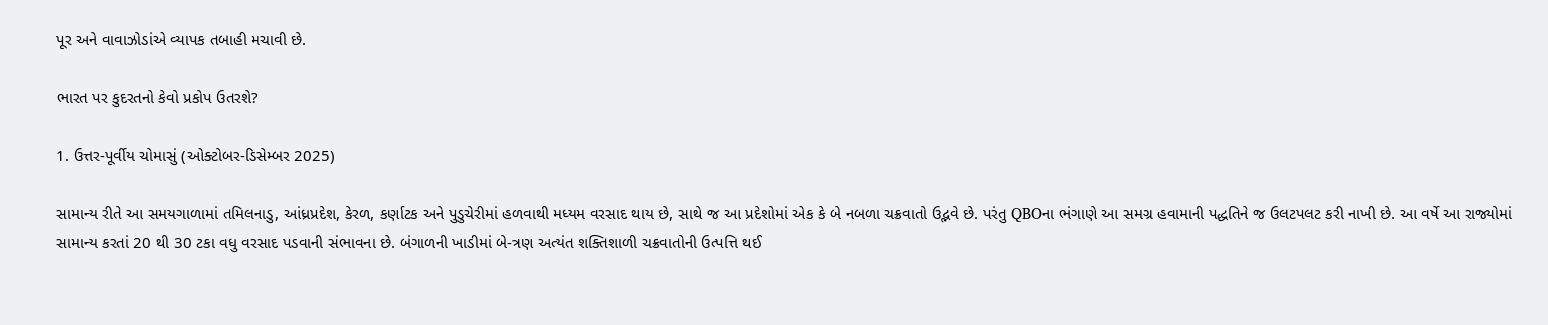પૂર અને વાવાઝોડાંએ વ્યાપક તબાહી મચાવી છે.

ભારત પર કુદરતનો કેવો પ્રકોપ ઉતરશે?

1. ઉત્તર-પૂર્વીય ચોમાસું (ઓક્ટોબર-ડિસેમ્બર 2025)

સામાન્ય રીતે આ સમયગાળામાં તમિલનાડુ, આંધ્રપ્રદેશ, કેરળ, કર્ણાટક અને પુડુચેરીમાં હળવાથી મધ્યમ વરસાદ થાય છે, સાથે જ આ પ્રદેશોમાં એક કે બે નબળા ચક્રવાતો ઉદ્ભવે છે. પરંતુ QBOના ભંગાણે આ સમગ્ર હવામાની પદ્ધતિને જ ઉલટપલટ કરી નાખી છે. આ વર્ષે આ રાજ્યોમાં સામાન્ય કરતાં 20 થી 30 ટકા વધુ વરસાદ પડવાની સંભાવના છે. બંગાળની ખાડીમાં બે-ત્રણ અત્યંત શક્તિશાળી ચક્રવાતોની ઉત્પત્તિ થઈ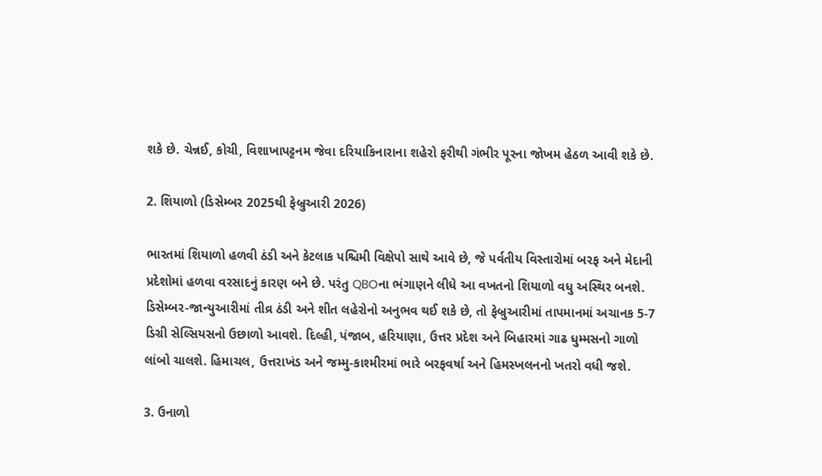શકે છે. ચેન્નઈ, કોચી, વિશાખાપટ્ટનમ જેવા દરિયાકિનારાના શહેરો ફરીથી ગંભીર પૂરના જોખમ હેઠળ આવી શકે છે.

2. શિયાળો (ડિસેમ્બર 2025થી ફેબ્રુઆરી 2026)

ભારતમાં શિયાળો હળવી ઠંડી અને કેટલાક પશ્ચિમી વિક્ષેપો સાથે આવે છે, જે પર્વતીય વિસ્તારોમાં બરફ અને મેદાની પ્રદેશોમાં હળવા વરસાદનું કારણ બને છે. પરંતુ QBOના ભંગાણને લીધે આ વખતનો શિયાળો વધુ અસ્થિર બનશે. ડિસેમ્બર-જાન્યુઆરીમાં તીવ્ર ઠંડી અને શીત લહેરોનો અનુભવ થઈ શકે છે, તો ફેબ્રુઆરીમાં તાપમાનમાં અચાનક 5-7 ડિગ્રી સેલ્સિયસનો ઉછાળો આવશે. દિલ્હી, પંજાબ, હરિયાણા, ઉત્તર પ્રદેશ અને બિહારમાં ગાઢ ધુમ્મસનો ગાળો લાંબો ચાલશે. હિમાચલ, ઉત્તરાખંડ અને જમ્મુ-કાશ્મીરમાં ભારે બરફવર્ષા અને હિમસ્ખલનનો ખતરો વધી જશે.

3. ઉનાળો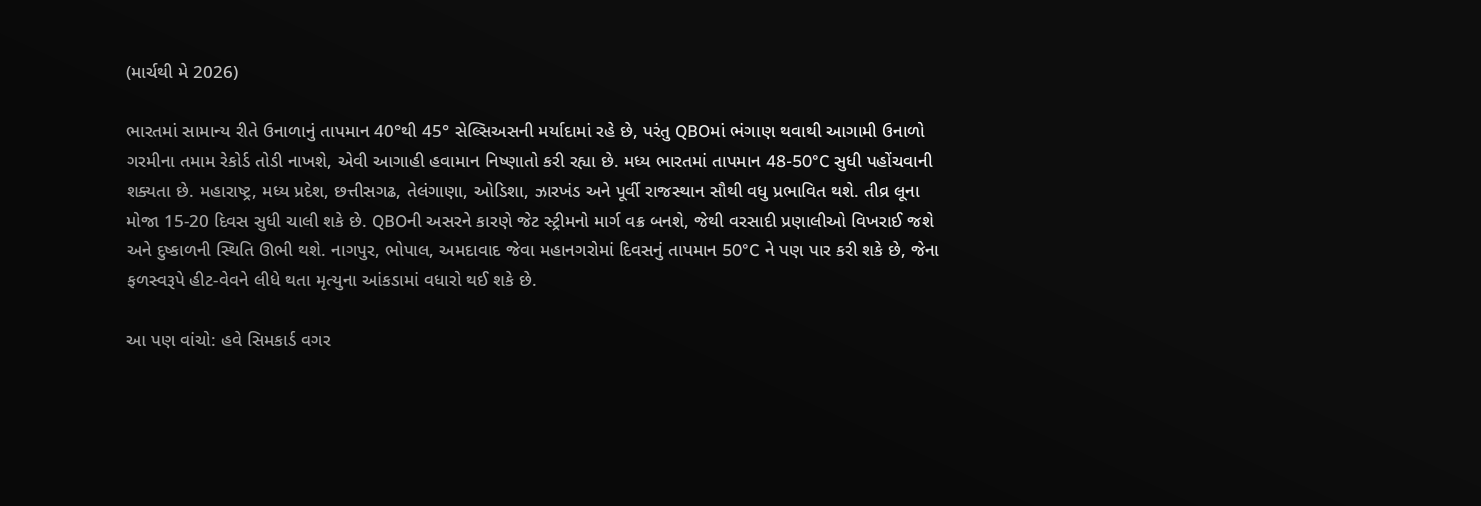(માર્ચથી મે 2026)

ભારતમાં સામાન્ય રીતે ઉનાળાનું તાપમાન 40°થી 45° સેલ્સિઅસની મર્યાદામાં રહે છે, પરંતુ QBOમાં ભંગાણ થવાથી આગામી ઉનાળો ગરમીના તમામ રેકોર્ડ તોડી નાખશે, એવી આગાહી હવામાન નિષ્ણાતો કરી રહ્યા છે. મધ્ય ભારતમાં તાપમાન 48-50°C સુધી પહોંચવાની શક્યતા છે. મહારાષ્ટ્ર, મધ્ય પ્રદેશ, છત્તીસગઢ, તેલંગાણા, ઓડિશા, ઝારખંડ અને પૂર્વી રાજસ્થાન સૌથી વધુ પ્રભાવિત થશે. તીવ્ર લૂના મોજા 15-20 દિવસ સુધી ચાલી શકે છે. QBOની અસરને કારણે જેટ સ્ટ્રીમનો માર્ગ વક્ર બનશે, જેથી વરસાદી પ્રણાલીઓ વિખરાઈ જશે અને દુષ્કાળની સ્થિતિ ઊભી થશે. નાગપુર, ભોપાલ, અમદાવાદ જેવા મહાનગરોમાં દિવસનું તાપમાન 50°C ને પણ પાર કરી શકે છે, જેના ફળસ્વરૂપે હીટ-વેવને લીધે થતા મૃત્યુના આંકડામાં વધારો થઈ શકે છે.

આ પણ વાંચો: હવે સિમકાર્ડ વગર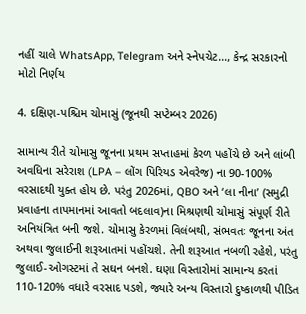નહીં ચાલે WhatsApp, Telegram અને સ્નેપચેટ..., કેન્દ્ર સરકારનો મોટો નિર્ણય

4. દક્ષિણ-પશ્ચિમ ચોમાસું (જૂનથી સપ્ટેમ્બર 2026)

સામાન્ય રીતે ચોમાસુ જૂનના પ્રથમ સપ્તાહમાં કેરળ પહોંચે છે અને લાંબી અવધિના સરેરાશ (LPA – લોંગ પિરિયડ એવરેજ) ના 90-100% વરસાદથી યુક્ત હોય છે. પરંતુ 2026માં, QBO અને ‘લા નીના’ (સમુદ્રી પ્રવાહના તાપમાનમાં આવતો બદલાવ)ના મિશ્રણથી ચોમાસું સંપૂર્ણ રીતે અનિયંત્રિત બની જશે. ચોમાસુ કેરળમાં વિલંબથી, સંભવતઃ જૂનના અંત અથવા જુલાઈની શરૂઆતમાં પહોંચશે. તેની શરૂઆત નબળી રહેશે, પરંતુ જુલાઈ-ઓગસ્ટમાં તે સઘન બનશે. ઘણા વિસ્તારોમાં સામાન્ય કરતાં 110-120% વધારે વરસાદ પડશે, જ્યારે અન્ય વિસ્તારો દુષ્કાળથી પીડિત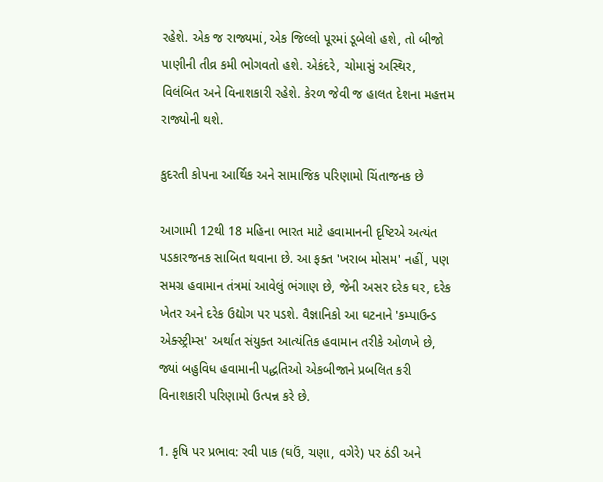રહેશે. એક જ રાજ્યમાં, એક જિલ્લો પૂરમાં ડૂબેલો હશે, તો બીજો પાણીની તીવ્ર કમી ભોગવતો હશે. એકંદરે, ચોમાસું અસ્થિર, વિલંબિત અને વિનાશકારી રહેશે. કેરળ જેવી જ હાલત દેશના મહત્તમ રાજ્યોની થશે.

કુદરતી કોપના આર્થિક અને સામાજિક પરિણામો ચિંતાજનક છે

આગામી 12થી 18 મહિના ભારત માટે હવામાનની દૃષ્ટિએ અત્યંત પડકારજનક સાબિત થવાના છે. આ ફક્ત 'ખરાબ મોસમ' નહીં, પણ સમગ્ર હવામાન તંત્રમાં આવેલું ભંગાણ છે, જેની અસર દરેક ઘર, દરેક ખેતર અને દરેક ઉદ્યોગ પર પડશે. વૈજ્ઞાનિકો આ ઘટનાને 'કમ્પાઉન્ડ એક્સ્ટ્રીમ્સ' અર્થાત સંયુક્ત આત્યંતિક હવામાન તરીકે ઓળખે છે, જ્યાં બહુવિધ હવામાની પદ્ધતિઓ એકબીજાને પ્રબલિત કરી વિનાશકારી પરિણામો ઉત્પન્ન કરે છે.

1. કૃષિ પર પ્રભાવ: રવી પાક (ઘઉં, ચણા, વગેરે) પર ઠંડી અને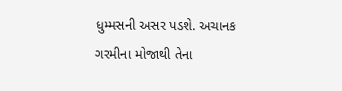ધુમ્મસની અસર પડશે. અચાનક ગરમીના મોજાથી તેના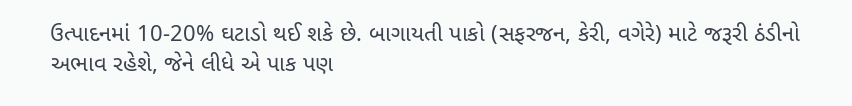ઉત્પાદનમાં 10-20% ઘટાડો થઈ શકે છે. બાગાયતી પાકો (સફરજન, કેરી, વગેરે) માટે જરૂરી ઠંડીનો અભાવ રહેશે, જેને લીધે એ પાક પણ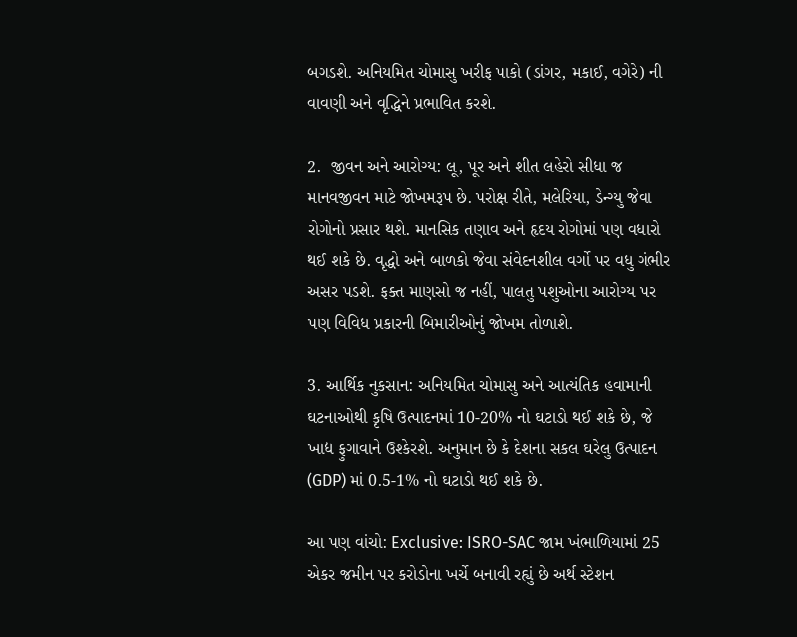બગડશે. અનિયમિત ચોમાસુ ખરીફ પાકો (ડાંગર, મકાઈ, વગેરે) ની વાવણી અને વૃદ્ધિને પ્રભાવિત કરશે.

2.  જીવન અને આરોગ્ય: લૂ, પૂર અને શીત લહેરો સીધા જ માનવજીવન માટે જોખમરૂપ છે. પરોક્ષ રીતે, મલેરિયા, ડેન્ગ્યુ જેવા રોગોનો પ્રસાર થશે. માનસિક તણાવ અને હૃદય રોગોમાં પણ વધારો થઈ શકે છે. વૃદ્ધો અને બાળકો જેવા સંવેદનશીલ વર્ગો પર વધુ ગંભીર અસર પડશે. ફક્ત માણસો જ નહીં, પાલતુ પશુઓના આરોગ્ય પર પણ વિવિધ પ્રકારની બિમારીઓનું જોખમ તોળાશે.

3. આર્થિક નુકસાન: અનિયમિત ચોમાસુ અને આત્યંતિક હવામાની ઘટનાઓથી કૃષિ ઉત્પાદનમાં 10-20% નો ઘટાડો થઈ શકે છે, જે ખાદ્ય ફુગાવાને ઉશ્કેરશે. અનુમાન છે કે દેશના સકલ ઘરેલુ ઉત્પાદન (GDP) માં 0.5-1% નો ઘટાડો થઈ શકે છે.

આ પણ વાંચો: Exclusive: ISRO-SAC જામ ખંભાળિયામાં 25 એકર જમીન પર કરોડોના ખર્ચે બનાવી રહ્યું છે અર્થ સ્ટેશન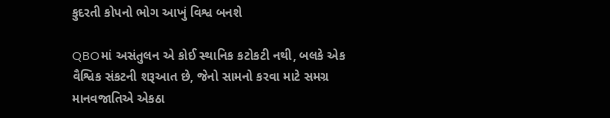કુદરતી કોપનો ભોગ આખું વિશ્વ બનશે

QBOમાં અસંતુલન એ કોઈ સ્થાનિક કટોકટી નથી, બલકે એક વૈશ્વિક સંકટની શરૂઆત છે, જેનો સામનો કરવા માટે સમગ્ર માનવજાતિએ એકઠા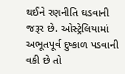થઈને રણનીતિ ઘડવાની જરૂર છે. ઓસ્ટ્રેલિયામાં અભૂતપૂર્વ દુષ્કાળ પડવાની વકી છે તો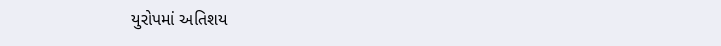યુરોપમાં અતિશય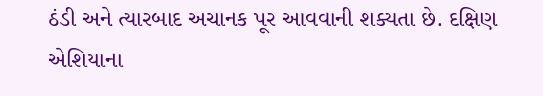ઠંડી અને ત્યારબાદ અચાનક પૂર આવવાની શક્યતા છે. દક્ષિણ એશિયાના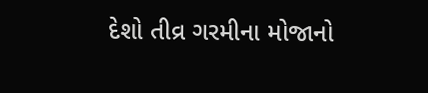દેશો તીવ્ર ગરમીના મોજાનો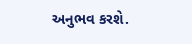અનુભવ કરશે.